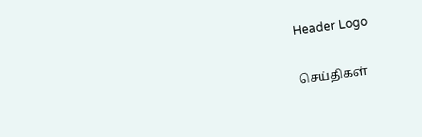Header Logo

செய்திகள்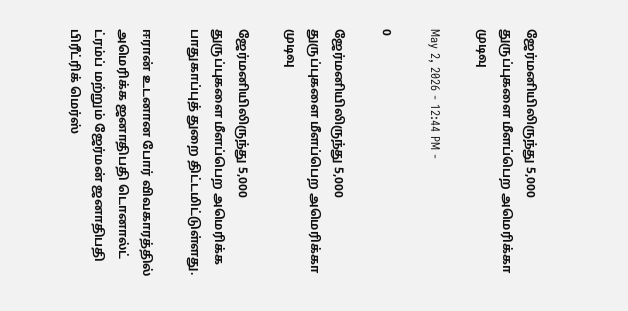ஜேர்மனியிலிருந்து 5,000 துருப்புகளை மீளப்பெற அமெரிக்கா முடிவு

May 2, 2026 - 12:44 PM -

0

ஜேர்மனியிலிருந்து 5,000 துருப்புகளை மீளப்பெற அமெரிக்கா முடிவு

ஜேர்மனியிலிருந்து 5,000 துருப்புகளை மீளப்பெற அமெரிக்க பாதுகாப்புத் துறை திட்டமிட்டுள்ளது.

ஈரான் உடனான போர் விவகாரத்தில் அமெரிக்க ஜனாதிபதி டொனால்ட் ட்ரம்ப் மற்றும் ஜேர்மன் ஜனாதிபதி பிரீட்ரிக் மெர்ஸ்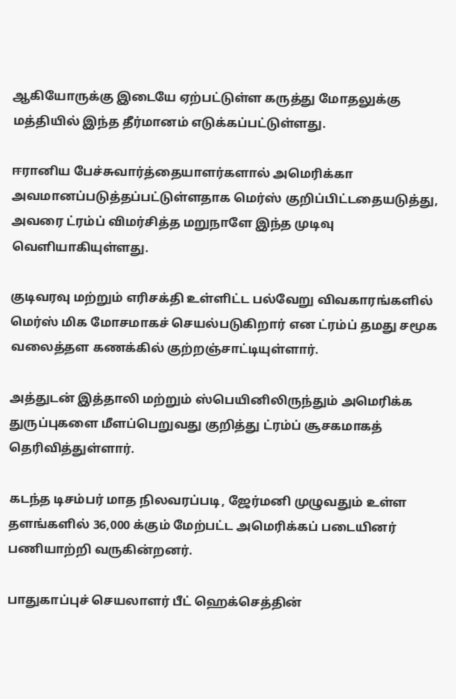ஆகியோருக்கு இடையே ஏற்பட்டுள்ள கருத்து மோதலுக்கு மத்தியில் இந்த தீர்மானம் எடுக்கப்பட்டுள்ளது.

ஈரானிய பேச்சுவார்த்தையாளர்களால் அமெரிக்கா அவமானப்படுத்தப்பட்டுள்ளதாக மெர்ஸ் குறிப்பிட்டதையடுத்து, அவரை ட்ரம்ப் விமர்சித்த மறுநாளே இந்த முடிவு வெளியாகியுள்ளது.

குடிவரவு மற்றும் எரிசக்தி உள்ளிட்ட பல்வேறு விவகாரங்களில் மெர்ஸ் மிக மோசமாகச் செயல்படுகிறார் என ட்ரம்ப் தமது சமூக வலைத்தள கணக்கில் குற்றஞ்சாட்டியுள்ளார்.

அத்துடன் இத்தாலி மற்றும் ஸ்பெயினிலிருந்தும் அமெரிக்க துருப்புகளை மீளப்பெறுவது குறித்து ட்ரம்ப் சூசகமாகத் தெரிவித்துள்ளார்.

கடந்த டிசம்பர் மாத நிலவரப்படி, ஜேர்மனி முழுவதும் உள்ள தளங்களில் 36,000 க்கும் மேற்பட்ட அமெரிக்கப் படையினர் பணியாற்றி வருகின்றனர்.

பாதுகாப்புச் செயலாளர் பீட் ஹெக்செத்தின்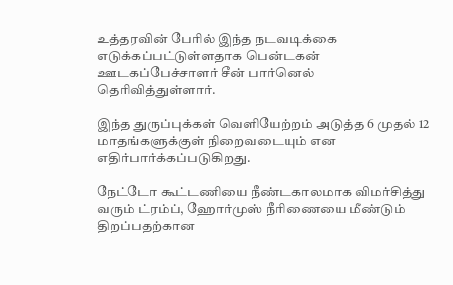உத்தரவின் பேரில் இந்த நடவடிக்கை எடுக்கப்பட்டுள்ளதாக பென்டகன் ஊடகப்பேச்சாளர் சீன் பார்னெல் தெரிவித்துள்ளார்.

இந்த துருப்புக்கள் வெளியேற்றம் அடுத்த 6 முதல் 12 மாதங்களுக்குள் நிறைவடையும் என எதிர்பார்க்கப்படுகிறது.

நேட்டோ கூட்டணியை நீண்டகாலமாக விமர்சித்து வரும் ட்ரம்ப், ஹோர்முஸ் நீரிணையை மீண்டும் திறப்பதற்கான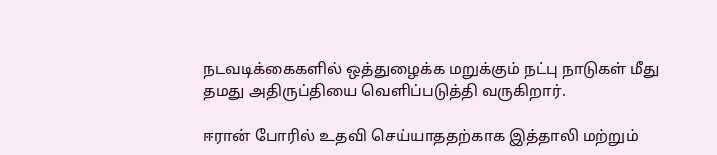நடவடிக்கைகளில் ஒத்துழைக்க மறுக்கும் நட்பு நாடுகள் மீது தமது அதிருப்தியை வெளிப்படுத்தி வருகிறார்.

ஈரான் போரில் உதவி செய்யாததற்காக இத்தாலி மற்றும்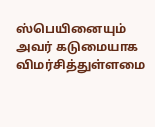ஸ்பெயினையும் அவர் கடுமையாக விமர்சித்துள்ளமை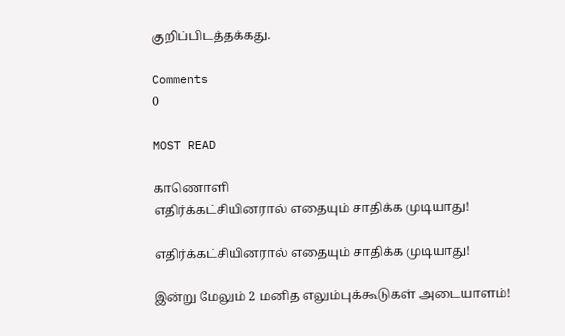குறிப்பிடத்தக்கது.

Comments
0

MOST READ

காணொளி
எதிர்க்கட்சியினரால் எதையும் சாதிக்க முடியாது!

எதிர்க்கட்சியினரால் எதையும் சாதிக்க முடியாது!

இன்று மேலும் 2 மனித எலும்புக்கூடுகள் அடையாளம்!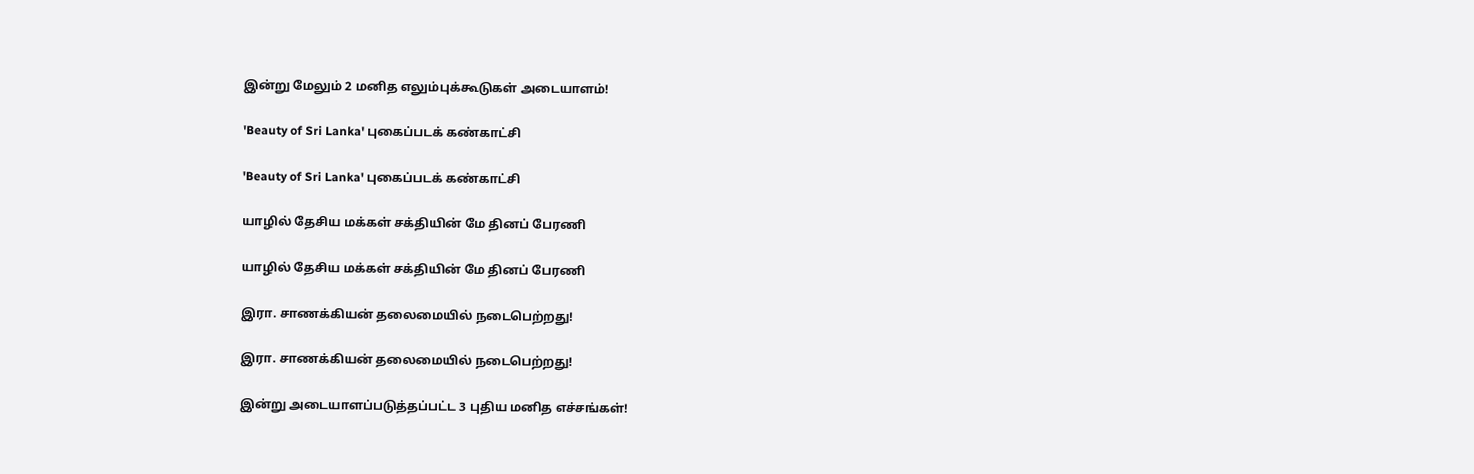இன்று மேலும் 2 மனித எலும்புக்கூடுகள் அடையாளம்!

'Beauty of Sri Lanka' புகைப்படக் கண்காட்சி

'Beauty of Sri Lanka' புகைப்படக் கண்காட்சி

யாழில் தேசிய மக்கள் சக்தியின் மே தினப் பேரணி

யாழில் தேசிய மக்கள் சக்தியின் மே தினப் பேரணி

இரா. சாணக்கியன் தலைமையில் நடைபெற்றது!

இரா. சாணக்கியன் தலைமையில் நடைபெற்றது!

இன்று அடையாளப்படுத்தப்பட்ட 3 புதிய மனித எச்சங்கள்!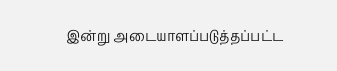இன்று அடையாளப்படுத்தப்பட்ட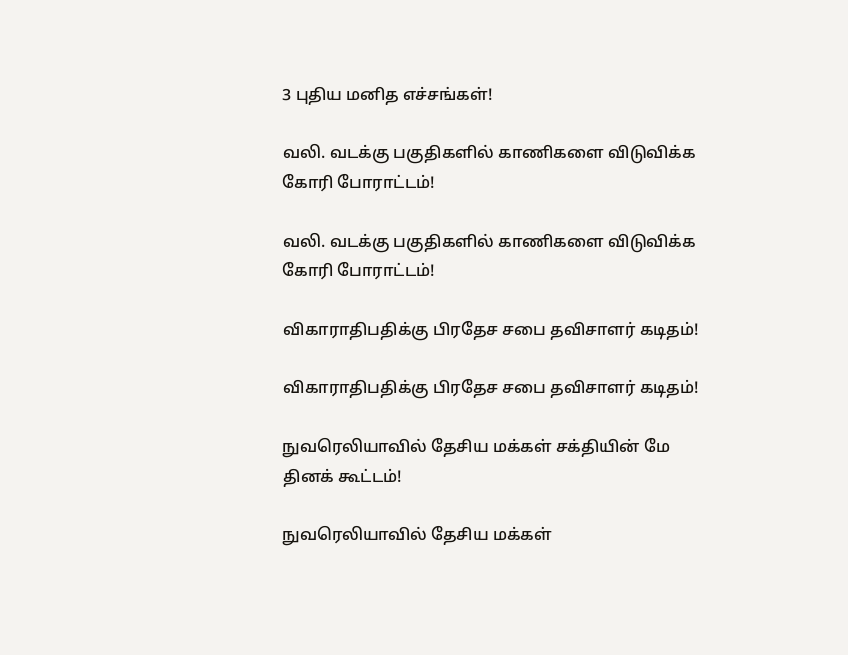3 புதிய மனித எச்சங்கள்!

வலி. வடக்கு பகுதிகளில் காணிகளை விடுவிக்க கோரி போராட்டம்!

வலி. வடக்கு பகுதிகளில் காணிகளை விடுவிக்க கோரி போராட்டம்!

விகாராதிபதிக்கு பிரதேச சபை தவிசாளர் கடிதம்!

விகாராதிபதிக்கு பிரதேச சபை தவிசாளர் கடிதம்!

நுவரெலியாவில் தேசிய மக்கள் சக்தியின் மே தினக் கூட்டம்!

நுவரெலியாவில் தேசிய மக்கள்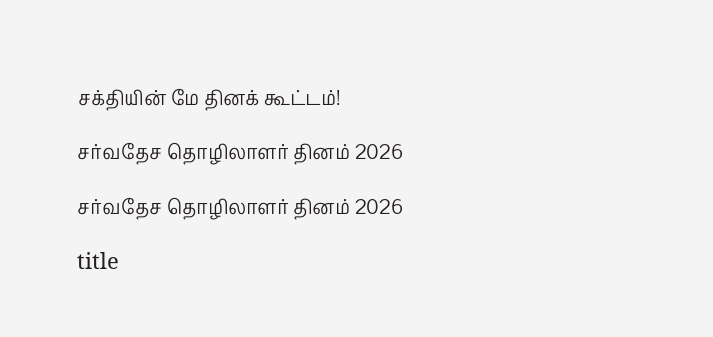சக்தியின் மே தினக் கூட்டம்!

சர்வதேச தொழிலாளர் தினம் 2026

சர்வதேச தொழிலாளர் தினம் 2026

title